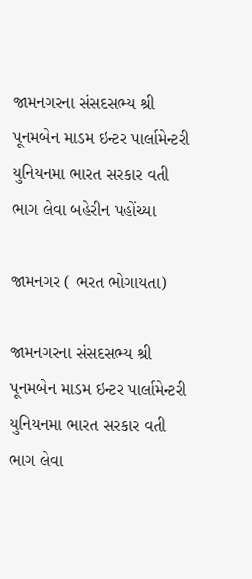જામનગરના સંસદસભ્ય શ્રી પૂનમબેન માડમ ઇન્ટર પાર્લામેન્ટરી યુનિયનમા ભારત સરકાર વતી ભાગ લેવા બહેરીન પહોંચ્યા

જામનગર ( ભરત ભોગાયતા)

જામનગરના સંસદસભ્ય શ્રી પૂનમબેન માડમ ઇન્ટર પાર્લામેન્ટરી યુનિયનમા ભારત સરકાર વતી ભાગ લેવા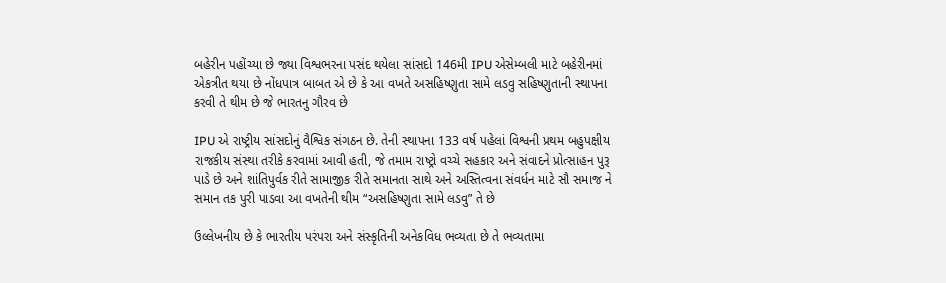બહેરીન પહોંચ્યા છે જ્યા વિશ્વભરના પસંદ થયેલા સાંસદો 146મી IPU એસેમ્બલી માટે બહેરીનમાં એકત્રીત થયા છે નોંધપાત્ર બાબત એ છે કે આ વખતે અસહિષ્ણુતા સામે લડવુ સહિષ્ણુતાની સ્થાપના કરવી તે થીમ છે જે ભારતનુ ગૌરવ છે

IPU એ રાષ્ટ્રીય સાંસદોનું વૈશ્વિક સંગઠન છે. તેની સ્થાપના 133 વર્ષ પહેલાં વિશ્વની પ્રથમ બહુપક્ષીય રાજકીય સંસ્થા તરીકે કરવામાં આવી હતી, જે તમામ રાષ્ટ્રો વચ્ચે સહકાર અને સંવાદને પ્રોત્સાહન પુરૂ પાડે છે અને શાંતિપુર્વક રીતે સામાજીક રીતે સમાનતા સાથે અને અસ્તિત્વના સંવર્ધન માટે સૌ સમાજ ને સમાન તક પુરી પાડવા આ વખતેની થીમ “અસહિષ્ણુતા સામે લડવુ” તે છે

ઉલ્લેખનીય છે કે ભારતીય પરંપરા અને સંસ્કૃતિની અનેકવિધ ભવ્યતા છે તે ભવ્યતામા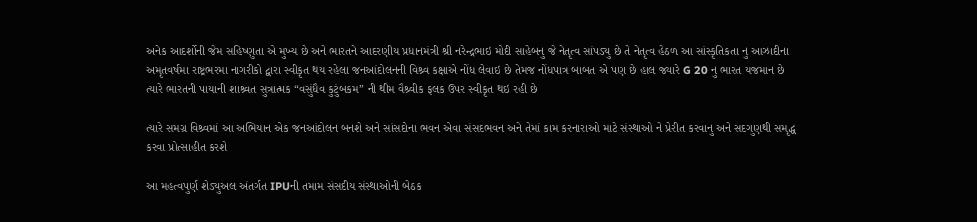અનેક આદર્શોની જેમ સહિષ્ણુતા એ મુખ્ય છે અને ભારતને આદરણીય પ્રધાનમંત્રી શ્રી નરેન્દ્રભાઇ મોદી સાહેબનુ જે નેતૃત્વ સાંપડ્યુ છે તે નેતૃત્વ હેઠળ આ સાંસ્કૃતિકતા નુ આઝાદીના અમૃતવર્ષમા રાષ્ટ્રભરમા નાગરીકો દ્વારા સ્વીકૃત થય રહેલા જનઆંદોલનની વિશ્ર્વ કક્ષાએ નોંધ લેવાઇ છે તેમજ નોંધપાત્ર બાબત એ પણ છે હાલ જ્યારે G 20 નુ ભારત યજમાન છે ત્યારે ભારતની પાયાની શાશ્ર્વત સુત્રાત્મક “વસુંધૈવ કુટુંબકમ” ની થીમ વૈશ્ર્વીક ફલક ઉપર સ્વીકૃત થઇ રહી છે

ત્યારે સમગ્ર વિશ્ર્વમાં આ અભિયાન એક જનઆંદોલન બનશે અને સાંસદોના ભવન એવા સંસદભવન અને તેમાં કામ કરનારાઓ માટે સંસ્થાઓ ને પ્રેરીત કરવાનુ અને સદગુણથી સમૃદ્ધ કરવા પ્રોત્સાહીત કરશે

આ મહત્વપુર્ણ શેડ્યુઅલ અંતર્ગત IPUની તમામ સંસદીય સંસ્થાઓની બેઠક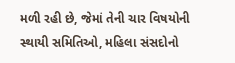મળી રહી છે, જેમાં તેની ચાર વિષયોની સ્થાયી સમિતિઓ, મહિલા સંસદોનો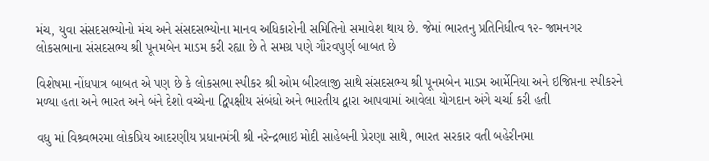મંચ, યુવા સંસદસભ્યોનો મંચ અને સંસદસભ્યોના માનવ અધિકારોની સમિતિનો સમાવેશ થાય છે. જેમાં ભારતનુ પ્રતિનિધીત્વ ૧૨- જામનગર લોકસભાના સંસદસભ્ય શ્રી પૂનમબેન માડમ કરી રહ્યા છે તે સમગ્ર પણે ગૌરવપુર્ણ બાબત છે

વિશેષમા નોંધપાત્ર બાબત એ પણ છે કે લોકસભા સ્પીકર શ્રી ઓમ બીરલાજી સાથે સંસદસભ્ય શ્રી પૂનમબેન માડમ આર્મેનિયા અને ઇજિપ્તના સ્પીકરને મળ્યા હતા અને ભારત અને બંને દેશો વચ્ચેના દ્વિપક્ષીય સંબંધો અને ભારતીય દ્વારા આપવામાં આવેલા યોગદાન અંગે ચર્ચા કરી હતી

વધુ માં વિશ્ર્વભરમા લોકપ્રિય આદરણીય પ્રધાનમંત્રી શ્રી નરેન્દ્રભાઇ મોદી સાહેબની પ્રેરણા સાથે, ભારત સરકાર વતી બહેરીનમા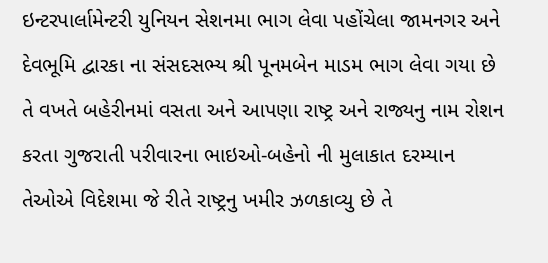ઇન્ટરપાર્લામેન્ટરી યુનિયન સેશનમા ભાગ લેવા પહોંચેલા જામનગર અને દેવભૂમિ દ્વારકા ના સંસદસભ્ય શ્રી પૂનમબેન માડમ ભાગ લેવા ગયા છે તે વખતે બહેરીનમાં વસતા અને આપણા રાષ્ટ્ર અને રાજ્યનુ નામ રોશન કરતા ગુજરાતી પરીવારના ભાઇઓ-બહેનો ની મુલાકાત દરમ્યાન તેઓએ વિદેશમા જે રીતે રાષ્ટ્રનુ ખમીર ઝળકાવ્યુ છે તે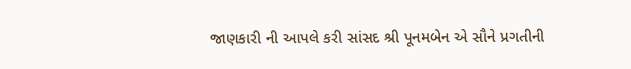જાણકારી ની આપલે કરી સાંસદ શ્રી પૂનમબેન એ સૌને પ્રગતીની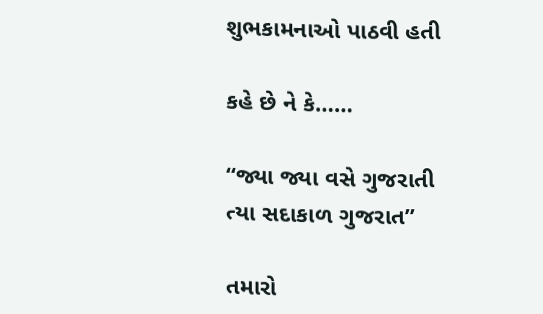શુભકામનાઓ પાઠવી હતી

કહે છે ને કે……

“જ્યા જ્યા વસે ગુજરાતી
ત્યા સદાકાળ ગુજરાત”

તમારો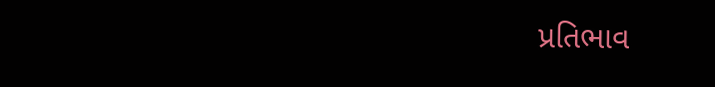પ્રતિભાવ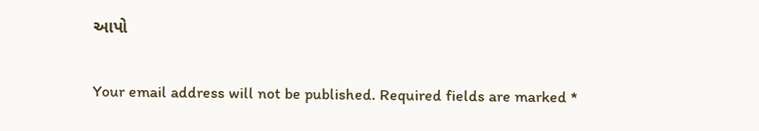આપો

Your email address will not be published. Required fields are marked *